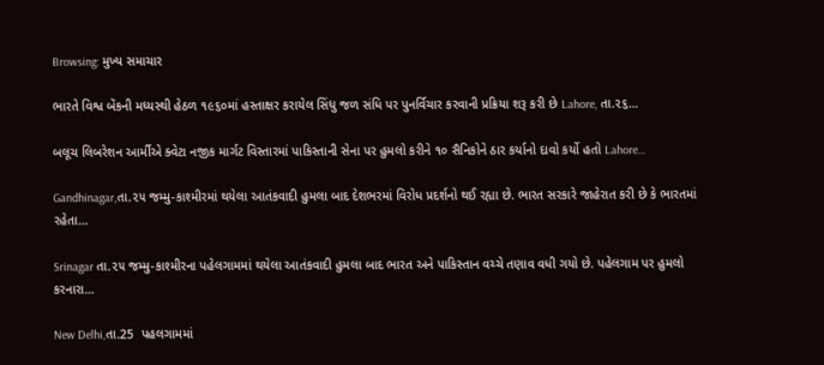Browsing: મુખ્ય સમાચાર

ભારતે વિશ્વ બેંકની મધ્યસ્થી હેઠળ ૧૯૬૦માં હસ્તાક્ષર કરાયેલ સિંધુ જળ સંધિ પર પુનર્વિચાર કરવાની પ્રક્રિયા શરૂ કરી છે Lahore, તા.૨૬…

બલૂચ લિબરેશન આર્મીએ ક્વેટા નજીક માર્ગટ વિસ્તારમાં પાકિસ્તાની સેના પર હુમલો કરીને ૧૦ સૈનિકોને ઠાર કર્યાનો દાવો કર્યો હતો Lahore…

Gandhinagar,તા.૨૫ જમ્મુ-કાશ્મીરમાં થયેલા આતંકવાદી હુમલા બાદ દેશભરમાં વિરોધ પ્રદર્શનો થઈ રહ્યા છે. ભારત સરકારે જાહેરાત કરી છે કે ભારતમાં રહેતા…

Srinagar તા.૨૫ જમ્મુ-કાશ્મીરના પહેલગામમાં થયેલા આતંકવાદી હુમલા બાદ ભારત અને પાકિસ્તાન વચ્ચે તણાવ વધી ગયો છે. પહેલગામ પર હુમલો કરનારા…

New Delhi,તા.25  પહલગામમાં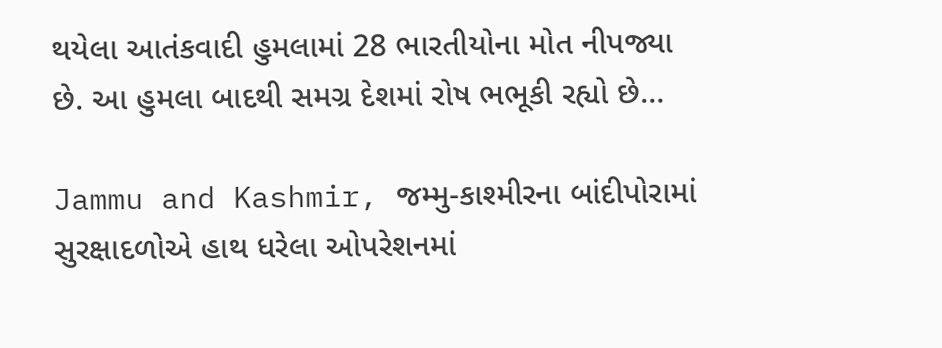થયેલા આતંકવાદી હુમલામાં 28 ભારતીયોના મોત નીપજ્યા છે. આ હુમલા બાદથી સમગ્ર દેશમાં રોષ ભભૂકી રહ્યો છે…

Jammu and Kashmir, જમ્મુ-કાશ્મીરના બાંદીપોરામાં સુરક્ષાદળોએ હાથ ધરેલા ઓપરેશનમાં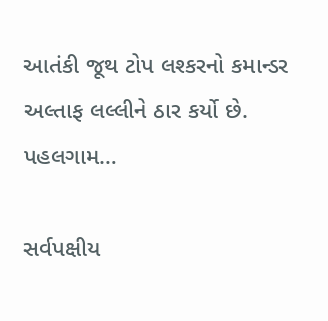આતંકી જૂથ ટોપ લશ્કરનો કમાન્ડર અલ્તાફ લલ્લીને ઠાર કર્યો છે. પહલગામ…

સર્વપક્ષીય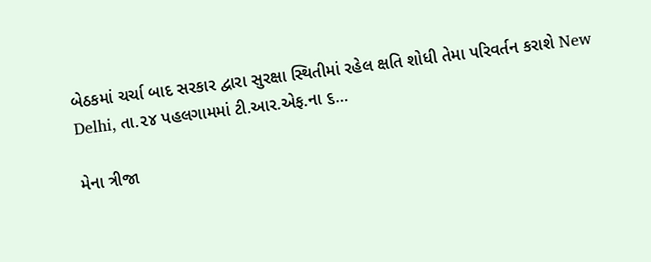બેઠકમાં ચર્ચા બાદ સરકાર દ્વારા સુરક્ષા સ્થિતીમાં રહેલ ક્ષતિ શોધી તેમા પરિવર્તન કરાશે New Delhi, તા.૨૪ પહલગામમાં ટી.આર.એફ.ના ૬…

મેના ત્રીજા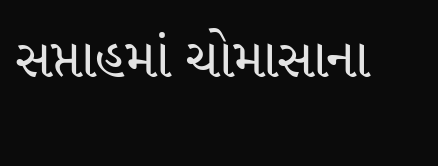સપ્તાહમાં ચોમાસાના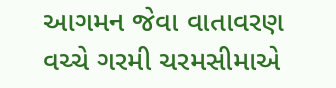આગમન જેવા વાતાવરણ વચ્ચે ગરમી ચરમસીમાએ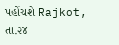પહોંચશે Rajkot, તા.૨૪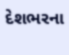દેશભરના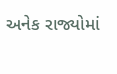અનેક રાજ્યોમાં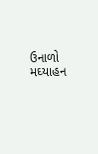ઉનાળો મઘ્યાહન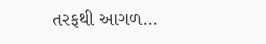તરફથી આગળ…